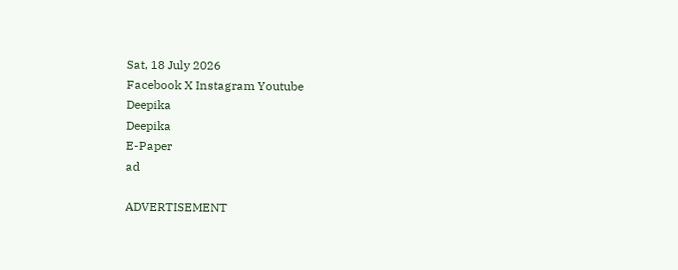Sat, 18 July 2026
Facebook X Instagram Youtube
Deepika
Deepika
E-Paper
ad

ADVERTISEMENT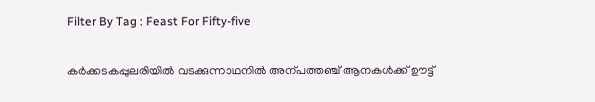Filter By Tag : Feast For Fifty-five

കർക്കടകപ്പുലരിയിൽ വടക്കുന്നാഥനിൽ അന്പത്തഞ്ച് ആനകൾക്ക് ഊട്ട്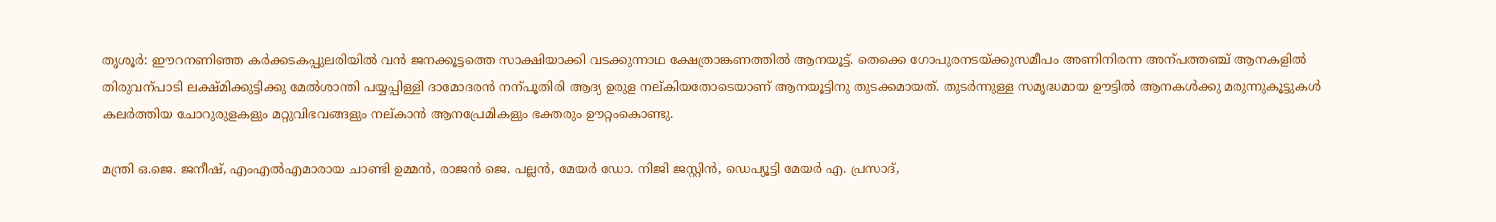തൃശൂർ: ഈറനണിഞ്ഞ കർക്കടകപ്പുലരിയിൽ വൻ ജനക്കൂട്ടത്തെ സാക്ഷിയാക്കി വടക്കുന്നാഥ ക്ഷേത്രാങ്കണത്തിൽ ആനയൂട്ട്. തെക്കെ ഗോപുരനടയ്ക്കുസമീപം അണിനിരന്ന അന്പത്തഞ്ച് ആനകളിൽ തിരുവന്പാടി ലക്ഷ്മിക്കുട്ടിക്കു മേൽശാന്തി പയ്യപ്പിള്ളി ദാമോദരൻ നന്പൂതിരി ആദ്യ ഉരുള നല്കിയതോടെയാണ് ആനയൂട്ടിനു തുടക്കമായത്. തുടർന്നുള്ള സമൃദ്ധമായ ഊട്ടിൽ ആനകൾക്കു മരുന്നുകൂട്ടുകൾ കലർത്തിയ ചോറുരുളകളും മറ്റുവിഭവങ്ങളും നല്കാൻ ആനപ്രേമികളും ഭക്തരും ഊറ്റംകൊണ്ടു.

മന്ത്രി ഒ.ജെ. ജനീഷ്, എംഎൽഎമാരായ ചാണ്ടി ഉമ്മൻ, രാജൻ ജെ. പല്ലൻ, മേയർ ഡോ. നിജി ജസ്റ്റിൻ, ഡെപ്യൂട്ടി മേയർ എ. പ്രസാദ്,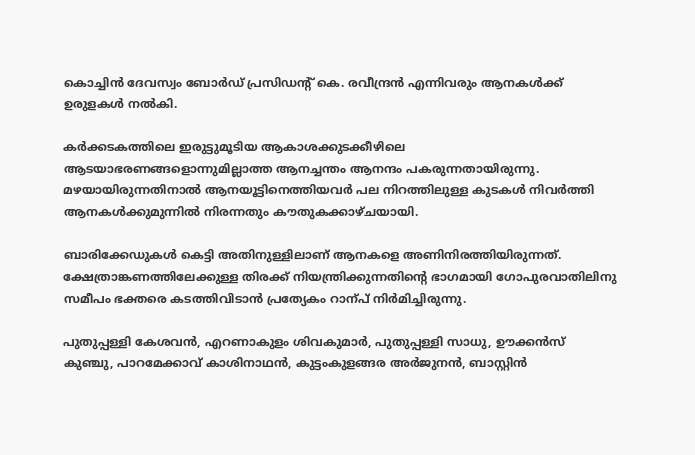കൊച്ചിൻ ദേവസ്വം ബോർഡ് പ്രസിഡന്‍റ് കെ. രവീന്ദ്രൻ എന്നിവരും ആനകൾക്ക് ഉരുളകൾ നൽകി.

കർക്കടകത്തിലെ ഇരുട്ടുമൂടിയ ആകാശക്കുടക്കീഴിലെ ആടയാഭരണങ്ങളൊന്നുമില്ലാത്ത ആനച്ചന്തം ആനന്ദം പകരുന്നതായിരുന്നു. മഴയായിരുന്നതിനാൽ ആനയൂട്ടിനെത്തിയവർ പല നിറത്തിലുള്ള കുടകൾ നിവർത്തി ആനകൾക്കുമുന്നിൽ നിരന്നതും കൗതുകക്കാഴ്ചയായി.

ബാരിക്കേഡുകൾ കെട്ടി അതിനുള്ളിലാണ് ആനകളെ അണിനിരത്തിയിരുന്നത്. ക്ഷേത്രാങ്കണത്തിലേക്കുള്ള തിരക്ക് നിയന്ത്രിക്കുന്നതിന്‍റെ ഭാഗമായി ഗോപുരവാതിലിനു സമീപം ഭക്തരെ കടത്തിവിടാൻ പ്രത്യേകം റാന്പ് നിർമിച്ചിരുന്നു.

പുതുപ്പള്ളി കേശവൻ, എറണാകുളം ശിവകുമാർ, പുതുപ്പള്ളി സാധു, ഊക്കൻസ് കുഞ്ചു, പാറമേക്കാവ് കാശിനാഥൻ, കുട്ടംകുളങ്ങര അർജുനൻ, ബാസ്റ്റിൻ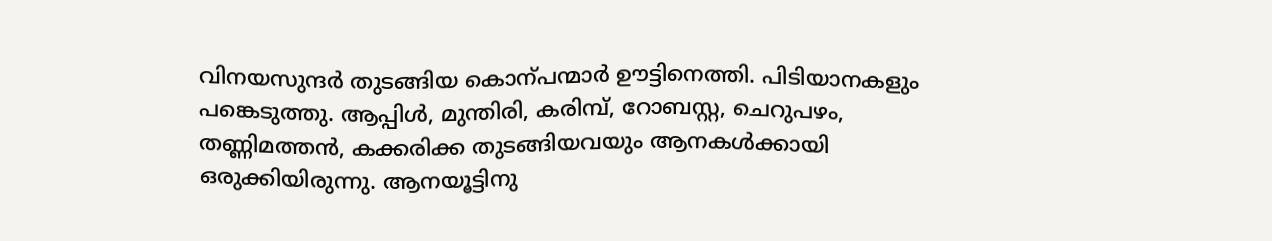വിനയസുന്ദർ തുടങ്ങിയ കൊന്പന്മാർ ഊട്ടിനെത്തി. പിടിയാനകളും പങ്കെടുത്തു. ആപ്പിൾ, മുന്തിരി, കരിമ്പ്, റോബസ്റ്റ, ചെറുപഴം, തണ്ണിമത്തൻ, കക്കരിക്ക തുടങ്ങിയവയും ആനകൾക്കായി ഒരുക്കിയിരുന്നു. ആനയൂട്ടിനു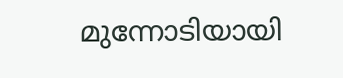മുന്നോടിയായി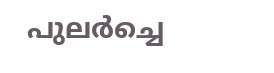പുലർച്ചെ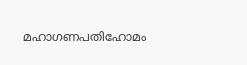മഹാഗണപതിഹോമം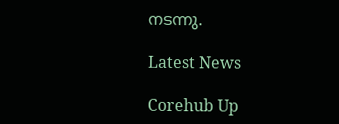നടന്നു.

Latest News

Corehub Up